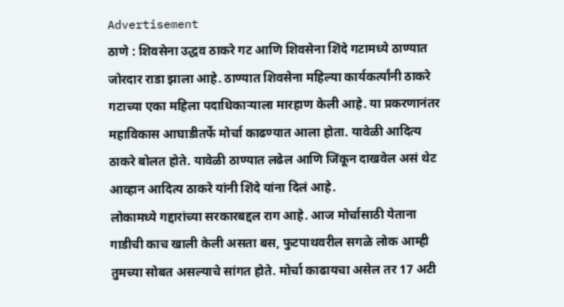Advertisement
ठाणे : शिवसेना उद्धव ठाकरे गट आणि शिवसेना शिंदे गटामध्ये ठाण्यात जोरदार राडा झाला आहे. ठाण्यात शिवसेना महिल्या कार्यकर्त्यांनी ठाकरे गटाच्या एका महिला पदाधिकाऱ्याला मारहाण केली आहे. या प्रकरणानंतर महाविकास आघाडीतर्फे मोर्चा काढण्यात आला होता. यावेळी आदित्य ठाकरे बोलत होते. यावेळी ठाण्यात लढेल आणि जिंकून दाखवेल असं थेट आव्हान आदित्य ठाकरे यांनी शिंदे यांना दिलं आहे.
लोकामध्ये गद्दारांच्या सरकारबद्दल राग आहे. आज मोर्चासाठी येताना गाडीची काच खाली केली असता बस, फुटपाथवरील सगळे लोक आम्ही तुमच्या सोबत असल्याचे सांगत होते. मोर्चा काढायचा असेल तर 17 अटी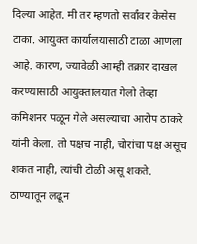दिल्या आहेत. मी तर म्हणतो सर्वांवर केसेस टाका. आयुक्त कार्यालयासाठी टाळा आणला आहे. कारण, ज्यावेळी आम्ही तक्रार दाखल करण्यासाठी आयुक्तालयात गेलो तेव्हा कमिशनर पळून गेले असल्याचा आरोप ठाकरे यांनी केला. तो पक्षच नाही, चोरांचा पक्ष असूच शकत नाही, त्यांची टोळी असू शकते.
ठाण्यातून लढून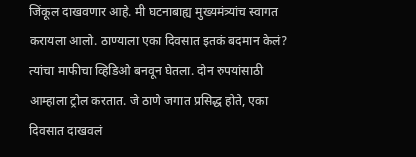जिंकूल दाखवणार आहे. मी घटनाबाह्य मुख्यमंत्र्यांच स्वागत करायला आलो. ठाण्याला एका दिवसात इतकं बदमान केलं? त्यांचा माफीचा व्हिडिओ बनवून घेतला. दोन रुपयांसाठी आम्हाला ट्रोल करतात. जे ठाणे जगात प्रसिद्ध होते, एका दिवसात दाखवलं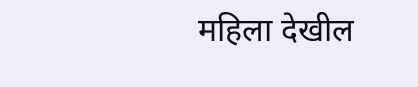महिला देखील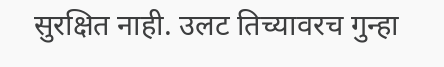सुरक्षित नाही. उलट तिच्यावरच गुन्हा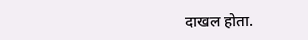दाखल होता.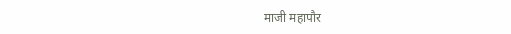माजी महापौर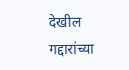देखील गद्दारांच्या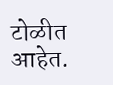टोळीत आहेत.